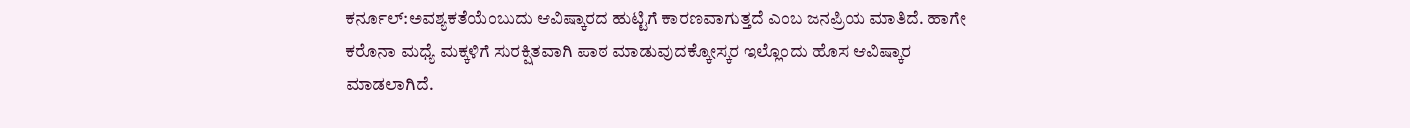ಕರ್ನೂಲ್:ಅವಶ್ಯಕತೆಯೆಂಬುದು ಆವಿಷ್ಕಾರದ ಹುಟ್ಟಿಗೆ ಕಾರಣವಾಗುತ್ತದೆ ಎಂಬ ಜನಪ್ರಿಯ ಮಾತಿದೆ. ಹಾಗೇ ಕರೊನಾ ಮಧ್ಯೆ ಮಕ್ಕಳಿಗೆ ಸುರಕ್ಷಿತವಾಗಿ ಪಾಠ ಮಾಡುವುದಕ್ಕೋಸ್ಕರ ಇಲ್ಲೊಂದು ಹೊಸ ಆವಿಷ್ಕಾರ ಮಾಡಲಾಗಿದೆ.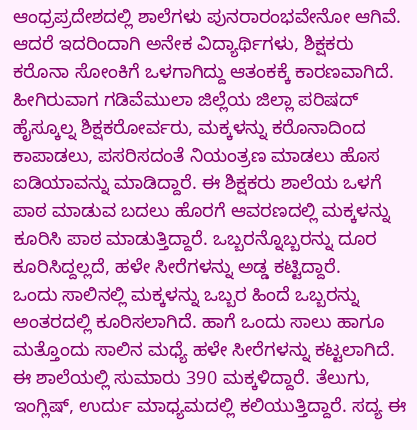ಆಂಧ್ರಪ್ರದೇಶದಲ್ಲಿ ಶಾಲೆಗಳು ಪುನರಾರಂಭವೇನೋ ಆಗಿವೆ. ಆದರೆ ಇದರಿಂದಾಗಿ ಅನೇಕ ವಿದ್ಯಾರ್ಥಿಗಳು, ಶಿಕ್ಷಕರು ಕರೊನಾ ಸೋಂಕಿಗೆ ಒಳಗಾಗಿದ್ದು ಆತಂಕಕ್ಕೆ ಕಾರಣವಾಗಿದೆ.
ಹೀಗಿರುವಾಗ ಗಡಿವೆಮುಲಾ ಜಿಲ್ಲೆಯ ಜಿಲ್ಲಾ ಪರಿಷದ್ ಹೈಸ್ಕೂಲ್ನ ಶಿಕ್ಷಕರೋರ್ವರು, ಮಕ್ಕಳನ್ನು ಕರೊನಾದಿಂದ ಕಾಪಾಡಲು, ಪಸರಿಸದಂತೆ ನಿಯಂತ್ರಣ ಮಾಡಲು ಹೊಸ ಐಡಿಯಾವನ್ನು ಮಾಡಿದ್ದಾರೆ. ಈ ಶಿಕ್ಷಕರು ಶಾಲೆಯ ಒಳಗೆ ಪಾಠ ಮಾಡುವ ಬದಲು ಹೊರಗೆ ಆವರಣದಲ್ಲಿ ಮಕ್ಕಳನ್ನು ಕೂರಿಸಿ ಪಾಠ ಮಾಡುತ್ತಿದ್ದಾರೆ. ಒಬ್ಬರನ್ನೊಬ್ಬರನ್ನು ದೂರ ಕೂರಿಸಿದ್ದಲ್ಲದೆ, ಹಳೇ ಸೀರೆಗಳನ್ನು ಅಡ್ಡ ಕಟ್ಟಿದ್ದಾರೆ.
ಒಂದು ಸಾಲಿನಲ್ಲಿ ಮಕ್ಕಳನ್ನು ಒಬ್ಬರ ಹಿಂದೆ ಒಬ್ಬರನ್ನು ಅಂತರದಲ್ಲಿ ಕೂರಿಸಲಾಗಿದೆ. ಹಾಗೆ ಒಂದು ಸಾಲು ಹಾಗೂ ಮತ್ತೊಂದು ಸಾಲಿನ ಮಧ್ಯೆ ಹಳೇ ಸೀರೆಗಳನ್ನು ಕಟ್ಟಲಾಗಿದೆ.
ಈ ಶಾಲೆಯಲ್ಲಿ ಸುಮಾರು 390 ಮಕ್ಕಳಿದ್ದಾರೆ. ತೆಲುಗು, ಇಂಗ್ಲಿಷ್, ಉರ್ದು ಮಾಧ್ಯಮದಲ್ಲಿ ಕಲಿಯುತ್ತಿದ್ದಾರೆ. ಸದ್ಯ ಈ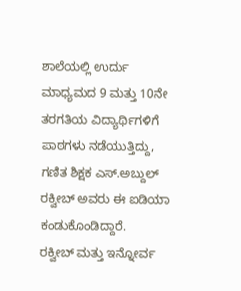ಶಾಲೆಯಲ್ಲಿ ಉರ್ದು ಮಾಧ್ಯಮದ 9 ಮತ್ತು 10ನೇ ತರಗತಿಯ ವಿದ್ಯಾರ್ಥಿಗಳಿಗೆ ಪಾಠಗಳು ನಡೆಯುತ್ತಿದ್ದು, ಗಣಿತ ಶಿಕ್ಷಕ ಎಸ್.ಅಬ್ದುಲ್ ರಕ್ವೀಬ್ ಅವರು ಈ ಐಡಿಯಾ ಕಂಡುಕೊಂಡಿದ್ದಾರೆ.
ರಕ್ವೀಬ್ ಮತ್ತು ಇನ್ನೋರ್ವ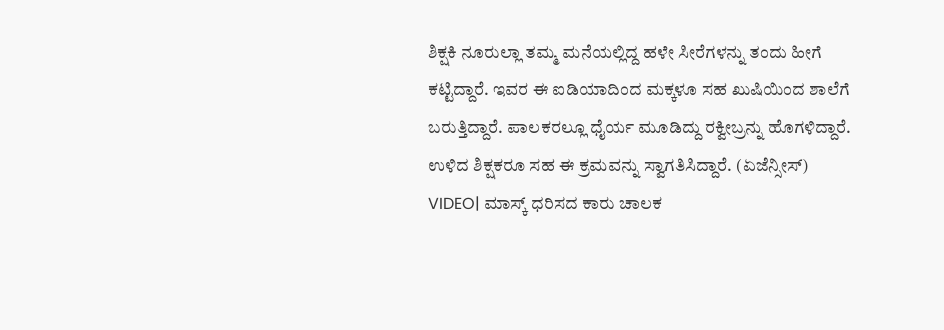ಶಿಕ್ಷಕಿ ನೂರುಲ್ಲಾ ತಮ್ಮ ಮನೆಯಲ್ಲಿದ್ದ ಹಳೇ ಸೀರೆಗಳನ್ನು ತಂದು ಹೀಗೆ ಕಟ್ಟಿದ್ದಾರೆ. ಇವರ ಈ ಐಡಿಯಾದಿಂದ ಮಕ್ಕಳೂ ಸಹ ಖುಷಿಯಿಂದ ಶಾಲೆಗೆ ಬರುತ್ತಿದ್ದಾರೆ. ಪಾಲಕರಲ್ಲೂ ಧೈರ್ಯ ಮೂಡಿದ್ದು ರಕ್ವೀಬ್ರನ್ನು ಹೊಗಳಿದ್ದಾರೆ. ಉಳಿದ ಶಿಕ್ಷಕರೂ ಸಹ ಈ ಕ್ರಮವನ್ನು ಸ್ವಾಗತಿಸಿದ್ದಾರೆ. (ಏಜೆನ್ಸೀಸ್)
VIDEO| ಮಾಸ್ಕ್ ಧರಿಸದ ಕಾರು ಚಾಲಕ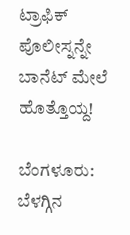ಟ್ರಾಫಿಕ್ ಪೊಲೀಸ್ನನ್ನೇ ಬಾನೆಟ್ ಮೇಲೆ ಹೊತ್ತೊಯ್ದ!

ಬೆಂಗಳೂರು: ಬೆಳಗ್ಗಿನ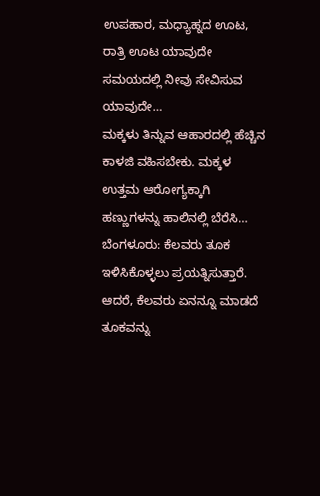ಉಪಹಾರ, ಮಧ್ಯಾಹ್ನದ ಊಟ, ರಾತ್ರಿ ಊಟ ಯಾವುದೇ ಸಮಯದಲ್ಲಿ ನೀವು ಸೇವಿಸುವ ಯಾವುದೇ…
ಮಕ್ಕಳು ತಿನ್ನುವ ಆಹಾರದಲ್ಲಿ ಹೆಚ್ಚಿನ ಕಾಳಜಿ ವಹಿಸಬೇಕು. ಮಕ್ಕಳ ಉತ್ತಮ ಆರೋಗ್ಯಕ್ಕಾಗಿ ಹಣ್ಣುಗಳನ್ನು ಹಾಲಿನಲ್ಲಿ ಬೆರೆಸಿ…
ಬೆಂಗಳೂರು: ಕೆಲವರು ತೂಕ ಇಳಿಸಿಕೊಳ್ಳಲು ಪ್ರಯತ್ನಿಸುತ್ತಾರೆ. ಆದರೆ, ಕೆಲವರು ಏನನ್ನೂ ಮಾಡದೆ ತೂಕವನ್ನು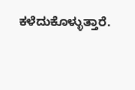ಕಳೆದುಕೊಳ್ಳುತ್ತಾರೆ.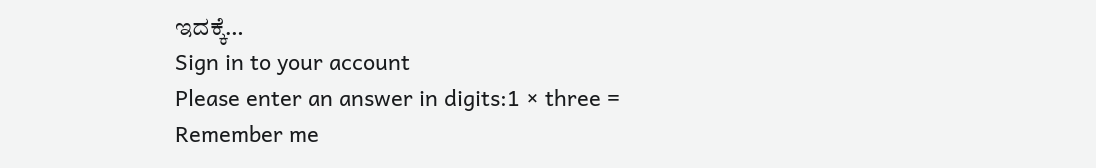ಇದಕ್ಕೆ…
Sign in to your account
Please enter an answer in digits:1 × three =
Remember me